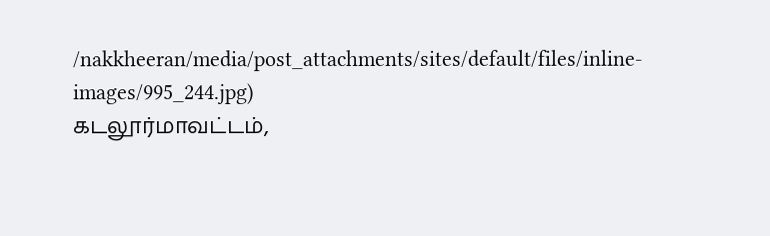/nakkheeran/media/post_attachments/sites/default/files/inline-images/995_244.jpg)
கடலூர்மாவட்டம்,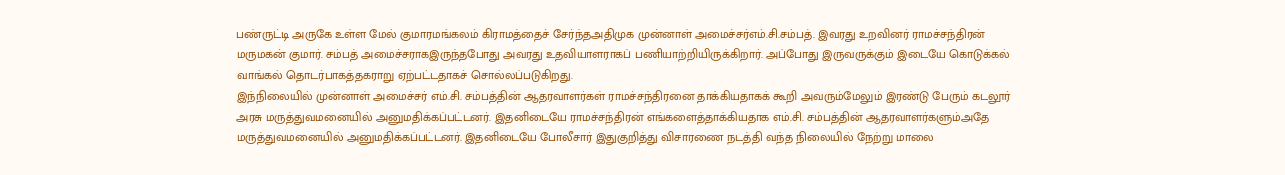பண்ருட்டி அருகே உள்ள மேல் குமாரமங்கலம் கிராமத்தைச் சேர்ந்தஅதிமுக முன்னாள் அமைச்சர்எம்.சி.சம்பத். இவரது உறவினர் ராமச்சந்திரன் மருமகன் குமார். சம்பத் அமைச்சராகஇருந்தபோது அவரது உதவியாளராகப் பணியாற்றியிருக்கிறார். அப்போது இருவருக்கும் இடையே கொடுக்கல் வாங்கல் தொடர்பாகத்தகராறு ஏற்பட்டதாகச் சொல்லப்படுகிறது.
இந்நிலையில் முன்னாள் அமைச்சர் எம்.சி. சம்பத்தின் ஆதரவாளர்கள் ராமச்சந்திரனை தாக்கியதாகக் கூறி அவரும்மேலும் இரண்டு பேரும் கடலூர் அரசு மருத்துவமனையில் அனுமதிக்கப்பட்டனர். இதனிடையே ராமச்சந்திரன் எங்களைத்தாக்கியதாக எம்.சி. சம்பத்தின் ஆதரவாளர்களும்அதே மருத்துவமனையில் அனுமதிக்கப்பட்டனர். இதனிடையே போலீசார் இதுகுறித்து விசாரணை நடத்தி வந்த நிலையில் நேற்று மாலை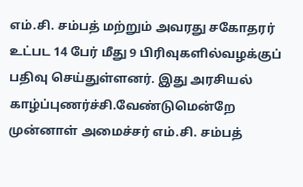எம்.சி. சம்பத் மற்றும் அவரது சகோதரர் உட்பட 14 பேர் மீது 9 பிரிவுகளில்வழக்குப் பதிவு செய்துள்ளனர். இது அரசியல் காழ்ப்புணர்ச்சி.வேண்டுமென்றே முன்னாள் அமைச்சர் எம்.சி. சம்பத்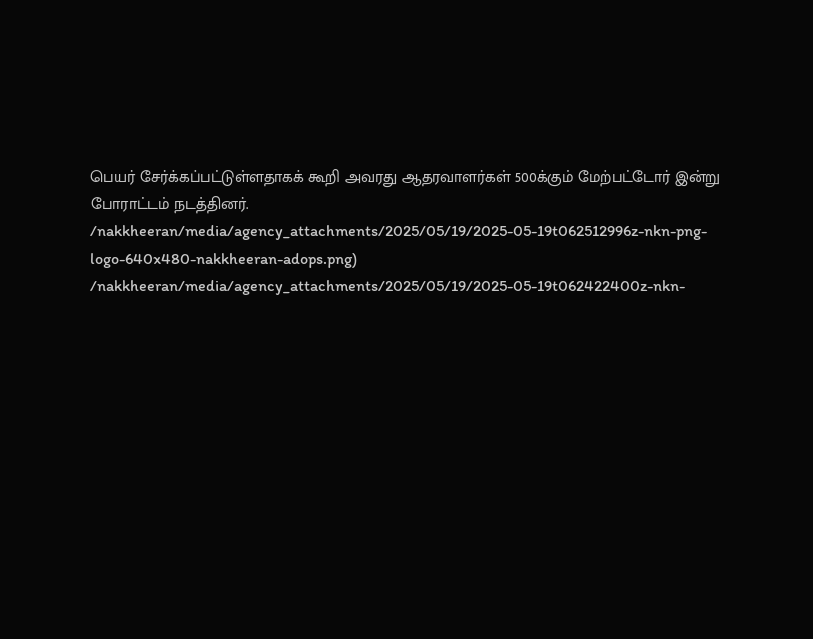பெயர் சேர்க்கப்பட்டுள்ளதாகக் கூறி அவரது ஆதரவாளர்கள் 500க்கும் மேற்பட்டோர் இன்று போராட்டம் நடத்தினர்.
/nakkheeran/media/agency_attachments/2025/05/19/2025-05-19t062512996z-nkn-png-logo-640x480-nakkheeran-adops.png)
/nakkheeran/media/agency_attachments/2025/05/19/2025-05-19t062422400z-nkn-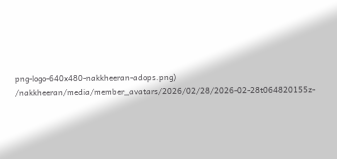png-logo-640x480-nakkheeran-adops.png)
/nakkheeran/media/member_avatars/2026/02/28/2026-02-28t064820155z-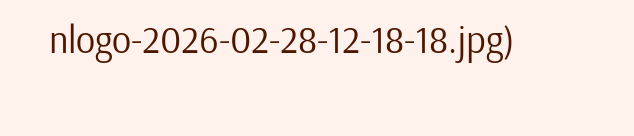nlogo-2026-02-28-12-18-18.jpg)